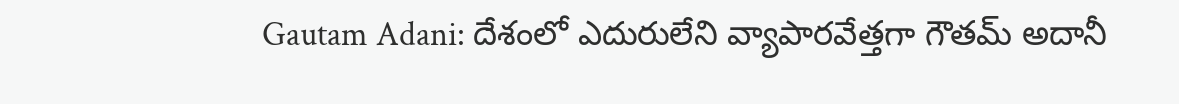Gautam Adani: దేశంలో ఎదురులేని వ్యాపారవేత్తగా గౌతమ్ అదానీ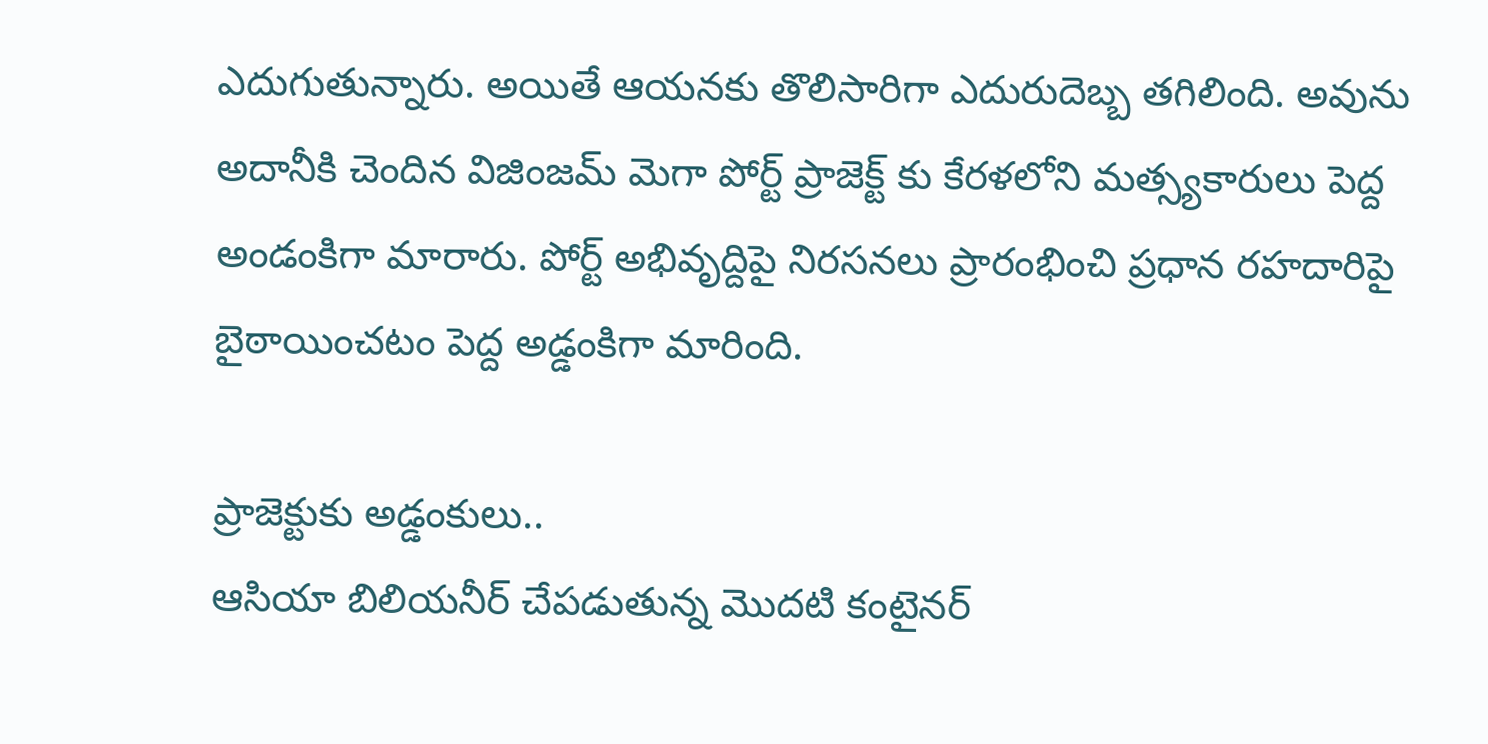ఎదుగుతున్నారు. అయితే ఆయనకు తొలిసారిగా ఎదురుదెబ్బ తగిలింది. అవును అదానీకి చెందిన విజింజమ్ మెగా పోర్ట్ ప్రాజెక్ట్ కు కేరళలోని మత్స్యకారులు పెద్ద అండంకిగా మారారు. పోర్ట్ అభివృద్దిపై నిరసనలు ప్రారంభించి ప్రధాన రహదారిపై బైఠాయించటం పెద్ద అడ్డంకిగా మారింది.

ప్రాజెక్టుకు అడ్డంకులు..
ఆసియా బిలియనీర్ చేపడుతున్న మెుదటి కంటైనర్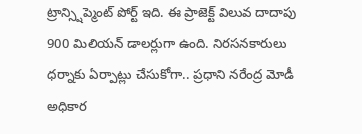ట్రాన్స్షిప్మెంట్ పోర్ట్ ఇది. ఈ ప్రాజెక్ట్ విలువ దాదాపు 900 మిలియన్ డాలర్లుగా ఉంది. నిరసనకారులు ధర్నాకు ఏర్పాట్లు చేసుకోగా.. ప్రధాని నరేంద్ర మోడీ అధికార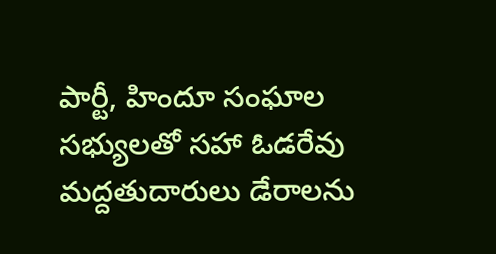పార్టీ, హిందూ సంఘాల సభ్యులతో సహా ఓడరేవు మద్దతుదారులు డేరాలను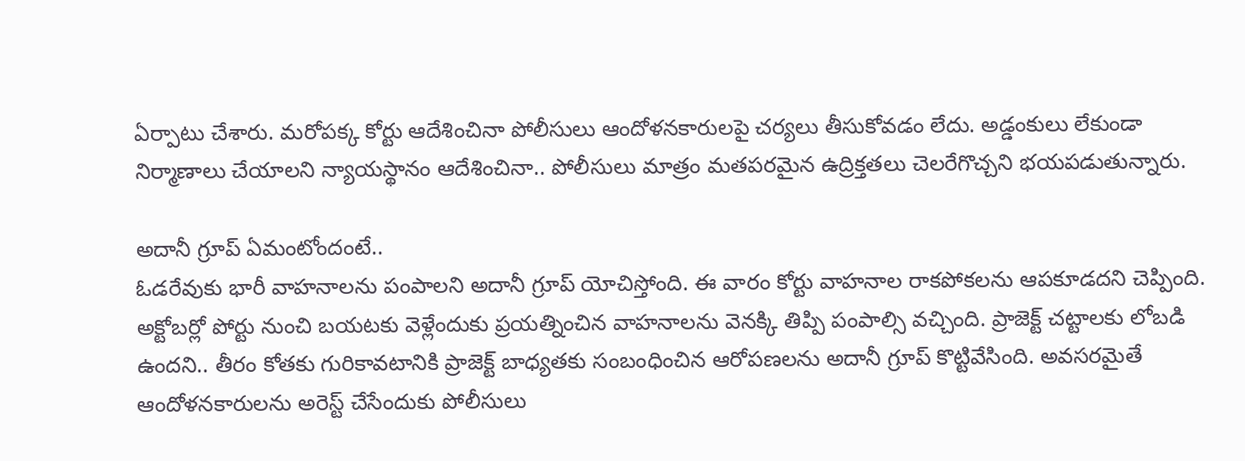ఏర్పాటు చేశారు. మరోపక్క కోర్టు ఆదేశించినా పోలీసులు ఆందోళనకారులపై చర్యలు తీసుకోవడం లేదు. అడ్డంకులు లేకుండా నిర్మాణాలు చేయాలని న్యాయస్థానం ఆదేశించినా.. పోలీసులు మాత్రం మతపరమైన ఉద్రిక్తతలు చెలరేగొచ్చని భయపడుతున్నారు.

అదానీ గ్రూప్ ఏమంటోందంటే..
ఓడరేవుకు భారీ వాహనాలను పంపాలని అదానీ గ్రూప్ యోచిస్తోంది. ఈ వారం కోర్టు వాహనాల రాకపోకలను ఆపకూడదని చెప్పింది. అక్టోబర్లో పోర్టు నుంచి బయటకు వెళ్లేందుకు ప్రయత్నించిన వాహనాలను వెనక్కి తిప్పి పంపాల్సి వచ్చింది. ప్రాజెక్ట్ చట్టాలకు లోబడి ఉందని.. తీరం కోతకు గురికావటానికి ప్రాజెక్ట్ బాధ్యతకు సంబంధించిన ఆరోపణలను అదానీ గ్రూప్ కొట్టివేసింది. అవసరమైతే ఆందోళనకారులను అరెస్ట్ చేసేందుకు పోలీసులు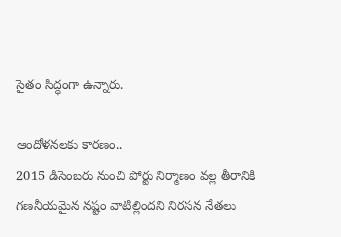సైతం సిద్ధంగా ఉన్నారు.

ఆందోళనలకు కారణం..
2015 డిసెంబరు నుంచి పోర్టు నిర్మాణం వల్ల తీరానికి గణనీయమైన నష్టం వాటిల్లిందని నిరసన నేతలు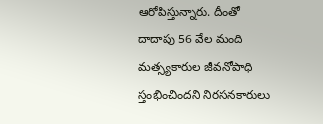ఆరోపిస్తున్నారు. దీంతో దాదాపు 56 వేల మంది మత్స్యకారుల జీవనోపాధి స్తంభించిందని నిరసనకారులు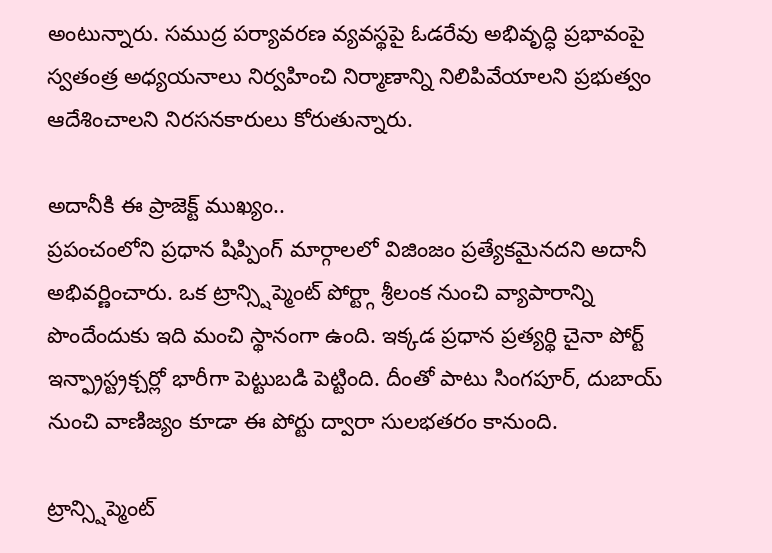అంటున్నారు. సముద్ర పర్యావరణ వ్యవస్థపై ఓడరేవు అభివృద్ధి ప్రభావంపై స్వతంత్ర అధ్యయనాలు నిర్వహించి నిర్మాణాన్ని నిలిపివేయాలని ప్రభుత్వం ఆదేశించాలని నిరసనకారులు కోరుతున్నారు.

అదానీకి ఈ ప్రాజెక్ట్ ముఖ్యం..
ప్రపంచంలోని ప్రధాన షిప్పింగ్ మార్గాలలో విజింజం ప్రత్యేకమైనదని అదానీ అభివర్ణించారు. ఒక ట్రాన్స్షిప్మెంట్ పోర్ట్గా శ్రీలంక నుంచి వ్యాపారాన్ని పొందేందుకు ఇది మంచి స్థానంగా ఉంది. ఇక్కడ ప్రధాన ప్రత్యర్థి చైనా పోర్ట్ ఇన్ఫ్రాస్ట్రక్చర్లో భారీగా పెట్టుబడి పెట్టింది. దీంతో పాటు సింగపూర్, దుబాయ్ నుంచి వాణిజ్యం కూడా ఈ పోర్టు ద్వారా సులభతరం కానుంది.

ట్రాన్స్షిప్మెంట్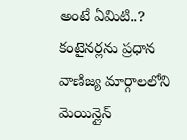అంటే ఏమిటి..?
కంటైనర్లను ప్రధాన వాణిజ్య మార్గాలలోని మెయిన్లైన్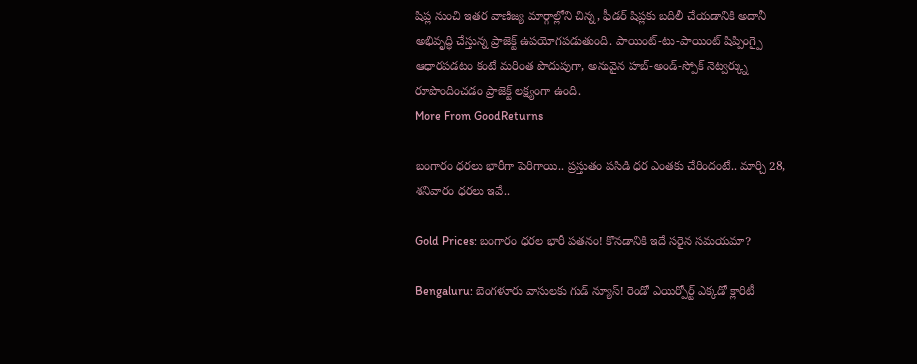షిప్ల నుంచి ఇతర వాణిజ్య మార్గాల్లోని చిన్న, ఫీడర్ షిప్లకు బదిలీ చేయడానికి అదానీ అభివృద్ధి చేస్తున్న ప్రాజెక్ట్ ఉపయోగపడుతుంది. పాయింట్-టు-పాయింట్ షిప్పింగ్పై ఆధారపడటం కంటే మరింత పొదుపుగా, అనువైన హబ్-అండ్-స్పోక్ నెట్వర్క్ను రూపొందించడం ప్రాజెక్ట్ లక్ష్యంగా ఉంది.
More From GoodReturns

బంగారం ధరలు భారీగా పెరిగాయి.. ప్రస్తుతం పసిడి ధర ఎంతకు చేరిందంటే.. మార్చి 28, శనివారం ధరలు ఇవే..

Gold Prices: బంగారం ధరల భారీ పతనం! కొనడానికి ఇదే సరైన సమయమా?

Bengaluru: బెంగళూరు వాసులకు గుడ్ న్యూస్! రెండో ఎయిర్పోర్ట్ ఎక్కడో క్లారిటీ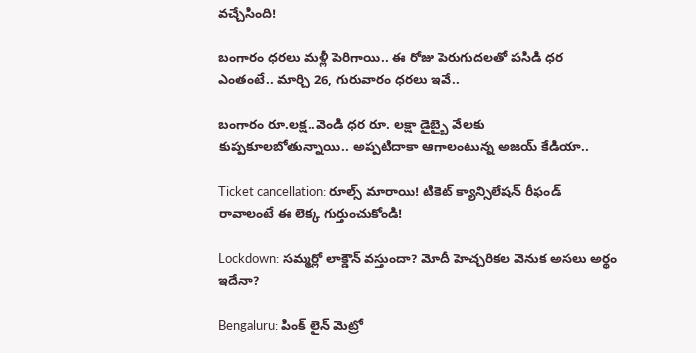వచ్చేసింది!

బంగారం ధరలు మళ్లీ పెరిగాయి.. ఈ రోజు పెరుగుదలతో పసిడి ధర ఎంతంటే.. మార్చి 26, గురువారం ధరలు ఇవే..

బంగారం రూ.లక్ష..వెండి ధర రూ. లక్షా డైబ్బై వేలకు కుప్పకూలబోతున్నాయి.. అప్పటిదాకా ఆగాలంటున్న అజయ్ కేడియా..

Ticket cancellation: రూల్స్ మారాయి! టికెట్ క్యాన్సిలేషన్ రీఫండ్ రావాలంటే ఈ లెక్క గుర్తుంచుకోండి!

Lockdown: సమ్మర్లో లాక్డౌన్ వస్తుందా? మోదీ హెచ్చరికల వెనుక అసలు అర్థం ఇదేనా?

Bengaluru: పింక్ లైన్ మెట్రో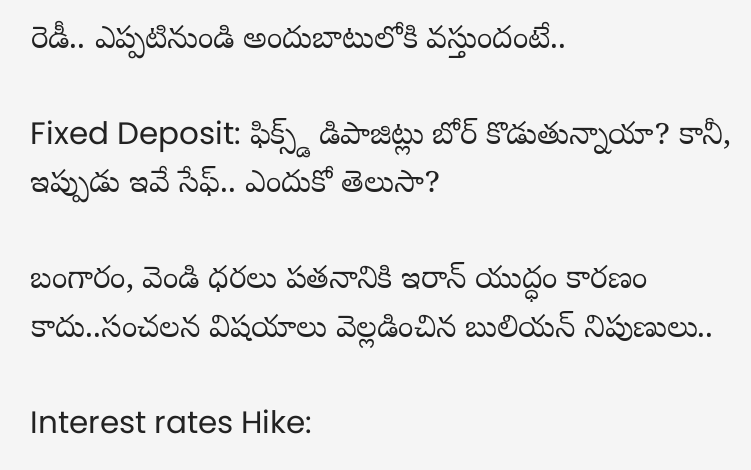రెడీ.. ఎప్పటినుండి అందుబాటులోకి వస్తుందంటే..

Fixed Deposit: ఫిక్స్డ్ డిపాజిట్లు బోర్ కొడుతున్నాయా? కానీ, ఇప్పుడు ఇవే సేఫ్.. ఎందుకో తెలుసా?

బంగారం, వెండి ధరలు పతనానికి ఇరాన్ యుద్ధం కారణం కాదు..సంచలన విషయాలు వెల్లడించిన బులియన్ నిపుణులు..

Interest rates Hike: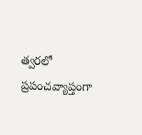త్వరలో ప్రపంచవ్యాప్తంగా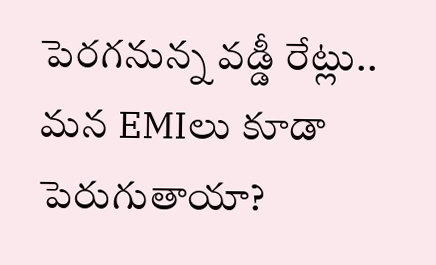పెరగనున్న వడ్డీ రేట్లు.. మన EMIలు కూడా పెరుగుతాయా?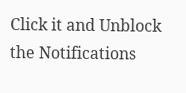Click it and Unblock the Notifications